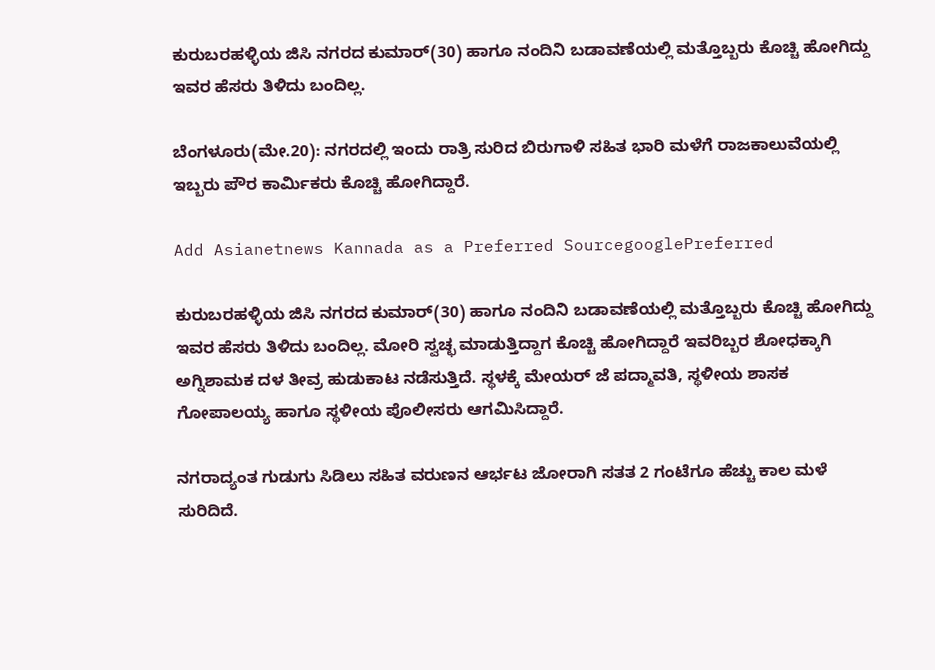ಕುರುಬರಹಳ್ಳಿಯ ಜಿಸಿ ನಗರದ ಕುಮಾರ್(30) ಹಾಗೂ ನಂದಿನಿ ಬಡಾವಣೆಯಲ್ಲಿ ಮತ್ತೊಬ್ಬರು ಕೊಚ್ಚಿ ಹೋಗಿದ್ದು ಇವರ ಹೆಸರು ತಿಳಿದು ಬಂದಿಲ್ಲ.

ಬೆಂಗಳೂರು(ಮೇ.20): ನಗರದಲ್ಲಿ ಇಂದು ರಾತ್ರಿ ಸುರಿದ ಬಿರುಗಾಳಿ ಸಹಿತ ಭಾರಿ ಮಳೆಗೆ ರಾಜಕಾಲುವೆಯಲ್ಲಿ ಇಬ್ಬರು ಪೌರ ಕಾರ್ಮಿಕರು ಕೊಚ್ಚಿ ಹೋಗಿದ್ದಾರೆ.

Add Asianetnews Kannada as a Preferred SourcegooglePreferred

ಕುರುಬರಹಳ್ಳಿಯ ಜಿಸಿ ನಗರದ ಕುಮಾರ್(30) ಹಾಗೂ ನಂದಿನಿ ಬಡಾವಣೆಯಲ್ಲಿ ಮತ್ತೊಬ್ಬರು ಕೊಚ್ಚಿ ಹೋಗಿದ್ದು ಇವರ ಹೆಸರು ತಿಳಿದು ಬಂದಿಲ್ಲ. ಮೋರಿ ಸ್ವಚ್ಛ ಮಾಡುತ್ತಿದ್ದಾಗ ಕೊಚ್ಚಿ ಹೋಗಿದ್ದಾರೆ ಇವರಿಬ್ಬರ ಶೋಧಕ್ಕಾಗಿ ಅಗ್ನಿಶಾಮಕ ದಳ ತೀವ್ರ ಹುಡುಕಾಟ ನಡೆಸುತ್ತಿದೆ. ಸ್ಥಳಕ್ಕೆ ಮೇಯರ್ ಜೆ ಪದ್ಮಾವತಿ, ಸ್ಥಳೀಯ ಶಾಸಕ ಗೋಪಾಲಯ್ಯ ಹಾಗೂ ಸ್ಥಳೀಯ ಪೊಲೀಸರು ಆಗಮಿಸಿದ್ದಾರೆ.

ನಗರಾದ್ಯಂತ ಗುಡುಗು ಸಿಡಿಲು ಸಹಿತ ವರುಣನ ಆರ್ಭಟ ಜೋರಾಗಿ ಸತತ 2 ಗಂಟೆಗೂ ಹೆಚ್ಚು ಕಾಲ ಮಳೆ ಸುರಿದಿದೆ.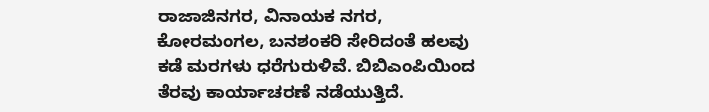ರಾಜಾಜಿನಗರ, ವಿನಾಯಕ ನಗರ, ಕೋರಮಂಗಲ, ಬನಶಂಕರಿ ಸೇರಿದಂತೆ ಹಲವು ಕಡೆ ಮರಗಳು ಧರೆಗುರುಳಿವೆ. ಬಿಬಿಎಂಪಿಯಿಂದ ತೆರವು ಕಾರ್ಯಾಚರಣೆ ನಡೆಯುತ್ತಿದೆ.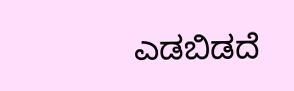ಎಡಬಿಡದೆ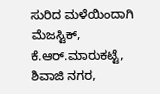ಸುರಿದ ಮಳೆಯಿಂದಾಗಿ ಮೆಜಸ್ಟಿಕ್, ಕೆ.ಆರ್.ಮಾರುಕಟ್ಟೆ, ಶಿವಾಜಿ ನಗರ,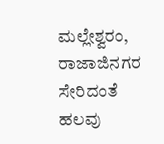ಮಲ್ಲೇಶ್ವರಂ, ರಾಜಾಜಿನಗರ ಸೇರಿದಂತೆ ಹಲವು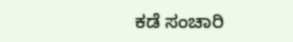ಕಡೆ ಸಂಚಾರಿ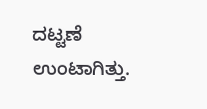ದಟ್ಟಣೆ ಉಂಟಾಗಿತ್ತು.